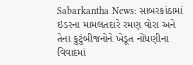Sabarkantha News: સાબરકાંઠામાં ઇડરના મામલતદારે રમણ વોરા અને તેના કુટુંબીજનોને ખેડૂત નોંધણીના વિવાદમાં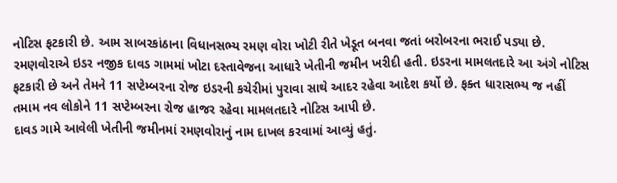નોટિસ ફટકારી છે. આમ સાબરકાંઠાના વિધાનસભ્ય રમણ વોરા ખોટી રીતે ખેડૂત બનવા જતાં બરોબરના ભરાઈ પડ્યા છે.
રમણવોરાએ ઇડર નજીક દાવડ ગામમાં ખોટા દસ્તાવેજના આધારે ખેતીની જમીન ખરીદી હતી. ઇડરના મામલતદારે આ અંગે નોટિસ ફટકારી છે અને તેમને 11 સપ્ટેમ્બરના રોજ ઇડરની કચેરીમાં પુરાવા સાથે આદર રહેવા આદેશ કર્યો છે. ફક્ત ધારાસભ્ય જ નહીં તમામ નવ લોકોને 11 સપ્ટેમ્બરના રોજ હાજર રહેવા મામલતદારે નોટિસ આપી છે.
દાવડ ગામે આવેલી ખેતીની જમીનમાં રમણવોરાનું નામ દાખલ કરવામાં આવ્યું હતું.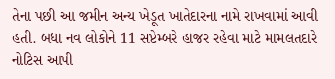તેના પછી આ જમીન અન્ય ખેડૂત ખાતેદારના નામે રાખવામાં આવી હતી. બધા નવ લોકોને 11 સપ્ટેમ્બરે હાજર રહેવા માટે મામલતદારે નોટિસ આપી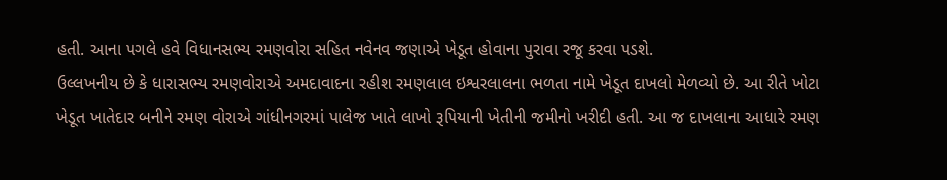હતી. આના પગલે હવે વિધાનસભ્ય રમણવોરા સહિત નવેનવ જણાએ ખેડૂત હોવાના પુરાવા રજૂ કરવા પડશે.
ઉલ્લખનીય છે કે ધારાસભ્ય રમણવોરાએ અમદાવાદના રહીશ રમણલાલ ઇશ્વરલાલના ભળતા નામે ખેડૂત દાખલો મેળવ્યો છે. આ રીતે ખોટા ખેડૂત ખાતેદાર બનીને રમણ વોરાએ ગાંધીનગરમાં પાલેજ ખાતે લાખો રૂપિયાની ખેતીની જમીનો ખરીદી હતી. આ જ દાખલાના આધારે રમણ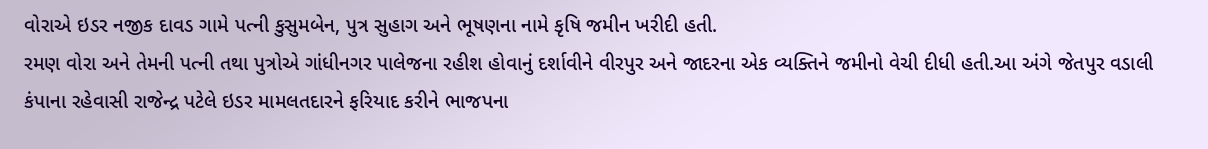વોરાએ ઇડર નજીક દાવડ ગામે પત્ની કુસુમબેન, પુત્ર સુહાગ અને ભૂષણના નામે કૃષિ જમીન ખરીદી હતી.
રમણ વોરા અને તેમની પત્ની તથા પુત્રોએ ગાંધીનગર પાલેજના રહીશ હોવાનું દર્શાવીને વીરપુર અને જાદરના એક વ્યક્તિને જમીનો વેચી દીધી હતી.આ અંગે જેતપુર વડાલી કંપાના રહેવાસી રાજેન્દ્ર પટેલે ઇડર મામલતદારને ફરિયાદ કરીને ભાજપના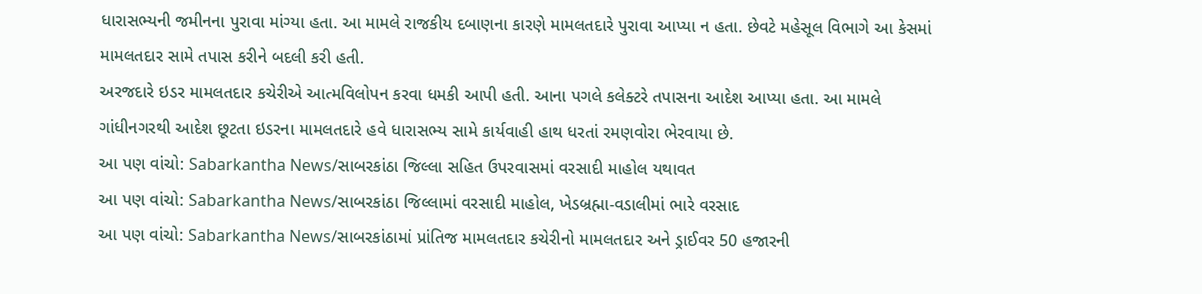ધારાસભ્યની જમીનના પુરાવા માંગ્યા હતા. આ મામલે રાજકીય દબાણના કારણે મામલતદારે પુરાવા આપ્યા ન હતા. છેવટે મહેસૂલ વિભાગે આ કેસમાં મામલતદાર સામે તપાસ કરીને બદલી કરી હતી.
અરજદારે ઇડર મામલતદાર કચેરીએ આત્મવિલોપન કરવા ધમકી આપી હતી. આના પગલે કલેક્ટરે તપાસના આદેશ આપ્યા હતા. આ મામલે ગાંધીનગરથી આદેશ છૂટતા ઇડરના મામલતદારે હવે ધારાસભ્ય સામે કાર્યવાહી હાથ ધરતાં રમણવોરા ભેરવાયા છે.
આ પણ વાંચો: Sabarkantha News/સાબરકાંઠા જિલ્લા સહિત ઉપરવાસમાં વરસાદી માહોલ યથાવત
આ પણ વાંચો: Sabarkantha News/સાબરકાંઠા જિલ્લામાં વરસાદી માહોલ, ખેડબ્રહ્મા-વડાલીમાં ભારે વરસાદ
આ પણ વાંચો: Sabarkantha News/સાબરકાંઠામાં પ્રાંતિજ મામલતદાર કચેરીનો મામલતદાર અને ડ્રાઈવર 50 હજારની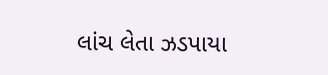લાંચ લેતા ઝડપાયા